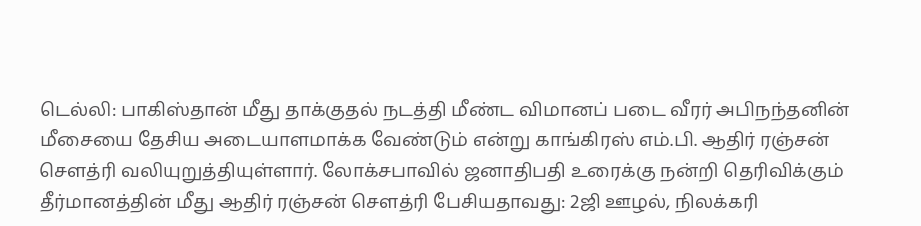டெல்லி: பாகிஸ்தான் மீது தாக்குதல் நடத்தி மீண்ட விமானப் படை வீரர் அபிநந்தனின் மீசையை தேசிய அடையாளமாக்க வேண்டும் என்று காங்கிரஸ் எம்.பி. ஆதிர் ரஞ்சன் செளத்ரி வலியுறுத்தியுள்ளார். லோக்சபாவில் ஜனாதிபதி உரைக்கு நன்றி தெரிவிக்கும் தீர்மானத்தின் மீது ஆதிர் ரஞ்சன் செளத்ரி பேசியதாவது: 2ஜி ஊழல், நிலக்கரி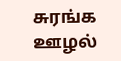சுரங்க ஊழல்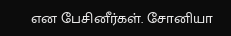என பேசினீர்கள். சோனியா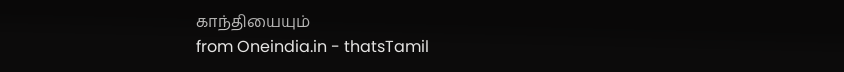காந்தியையும்
from Oneindia.in - thatsTamil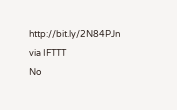http://bit.ly/2N84PJn
via IFTTT
No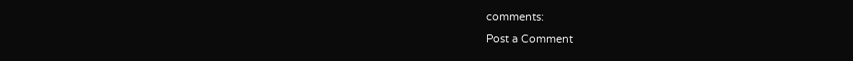comments:
Post a Comment